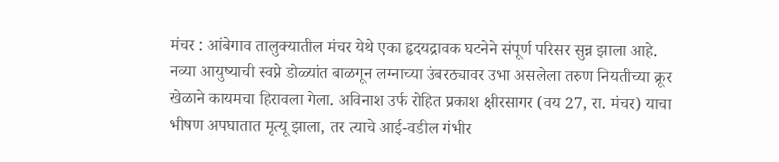मंचर : आंबेगाव तालुक्यातील मंचर येथे एका हृदयद्रावक घटनेने संपूर्ण परिसर सुन्न झाला आहे. नव्या आयुष्याची स्वप्ने डोळ्यांत बाळगून लग्नाच्या उंबरठ्यावर उभा असलेला तरुण नियतीच्या क्रूर खेळाने कायमचा हिरावला गेला. अविनाश उर्फ रोहित प्रकाश क्षीरसागर (वय 27, रा. मंचर) याचा भीषण अपघातात मृत्यू झाला, तर त्याचे आई-वडील गंभीर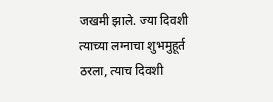जखमी झाले. ज्या दिवशी त्याच्या लग्नाचा शुभमुहूर्त ठरला, त्याच दिवशी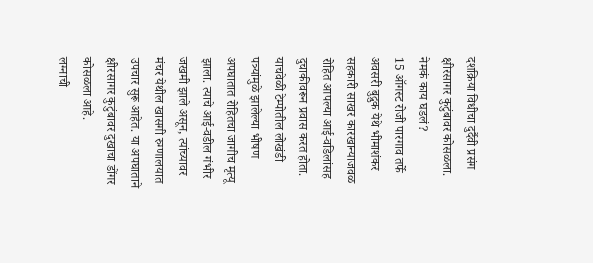दशक्रिया विधीचा दुर्दैवी प्रसंग क्षीरसागर कुटुंबावर कोसळला.
नेमकं काय घडलं?
15 ऑगस्ट रोजी पारगाव तर्फे अवसरी बुद्रुक येथे भीमाशंकर सहकारी साखर कारखान्याजवळ रोहित आपल्या आई-वडिलांसह दुचाकीवरून प्रवास करत होता. याचवेळी टेम्पोतील लोखंडी पत्र्यांमुळे झालेल्या भीषण अपघातात रोहितचा जागीच मृत्यू झाला. त्याचे आई-वडील गंभीर जखमी झाले असून, त्यांच्यावर मंचर येथील खासगी रुग्णालयात उपचार सुरू आहेत. या अपघाताने क्षीरसागर कुटुंबावर दुखाचा डोंगर कोसळला आहे.
लग्नाची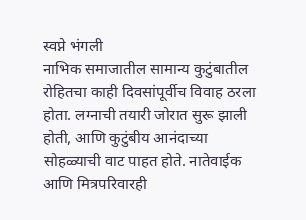स्वप्ने भंगली
नाभिक समाजातील सामान्य कुटुंबातील रोहितचा काही दिवसांपूर्वीच विवाह ठरला होता. लग्नाची तयारी जोरात सुरू झाली होती, आणि कुटुंबीय आनंदाच्या सोहळ्याची वाट पाहत होते. नातेवाईक आणि मित्रपरिवारही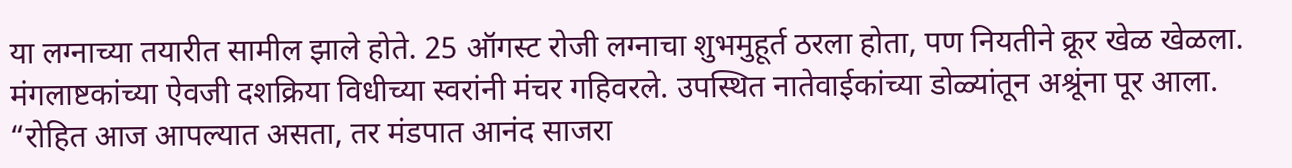या लग्नाच्या तयारीत सामील झाले होते. 25 ऑगस्ट रोजी लग्नाचा शुभमुहूर्त ठरला होता, पण नियतीने क्रूर खेळ खेळला. मंगलाष्टकांच्या ऐवजी दशक्रिया विधीच्या स्वरांनी मंचर गहिवरले. उपस्थित नातेवाईकांच्या डोळ्यांतून अश्रूंना पूर आला. “रोहित आज आपल्यात असता, तर मंडपात आनंद साजरा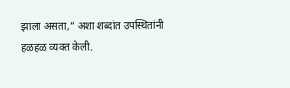झाला असता,” अशा शब्दांत उपस्थितांनी हळहळ व्यक्त केली.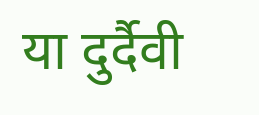या दुर्दैवी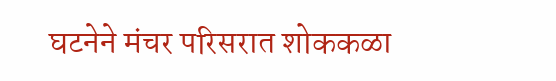घटनेने मंचर परिसरात शोककळा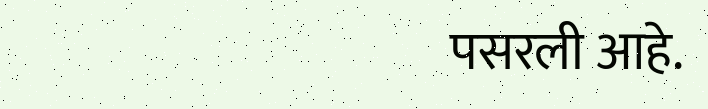पसरली आहे.